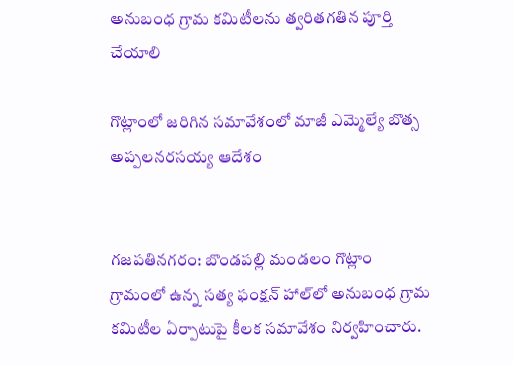అనుబంధ గ్రామ కమిటీలను త్వరితగతిన పూర్తి చేయాలి

గొట్లాంలో జరిగిన సమావేశంలో మాజీ ఎమ్మెల్యే బొత్స అప్పలనరసయ్య ఆదేశం


గజపతినగరం: బొండపల్లి మండలం గొట్లాం గ్రామంలో ఉన్న సత్య ఫంక్షన్ హాల్‌లో అనుబంధ గ్రామ కమిటీల ఏర్పాటుపై కీలక సమావేశం నిర్వహించారు.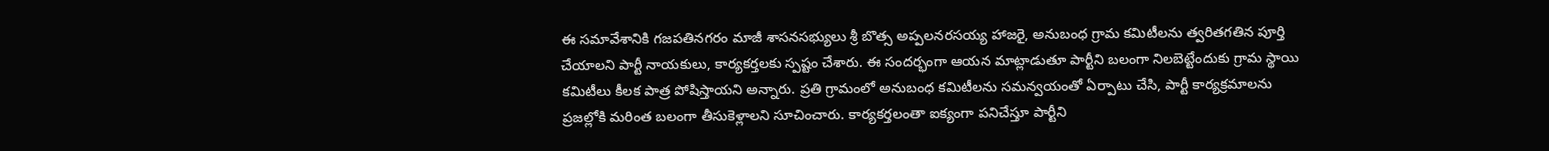ఈ సమావేశానికి గజపతినగరం మాజీ శాసనసభ్యులు శ్రీ బొత్స అప్పలనరసయ్య హాజరై, అనుబంధ గ్రామ కమిటీలను త్వరితగతిన పూర్తి చేయాలని పార్టీ నాయకులు, కార్యకర్తలకు స్పష్టం చేశారు. ఈ సందర్భంగా ఆయన మాట్లాడుతూ పార్టీని బలంగా నిలబెట్టేందుకు గ్రామ స్థాయి కమిటీలు కీలక పాత్ర పోషిస్తాయని అన్నారు. ప్రతి గ్రామంలో అనుబంధ కమిటీలను సమన్వయంతో ఏర్పాటు చేసి, పార్టీ కార్యక్రమాలను ప్రజల్లోకి మరింత బలంగా తీసుకెళ్లాలని సూచించారు. కార్యకర్తలంతా ఐక్యంగా పనిచేస్తూ పార్టీని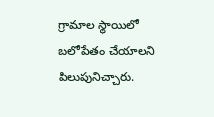గ్రామాల స్థాయిలో బలోపేతం చేయాలని పిలుపునిచ్చారు.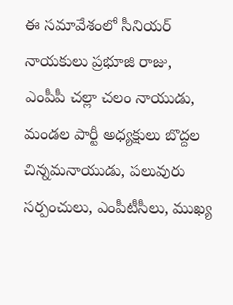ఈ సమావేశంలో సీనియర్ నాయకులు ప్రభూజి రాజు, ఎంపీపీ చల్లా చలం నాయుడు, మండల పార్టీ అధ్యక్షులు బొద్దల చిన్నమనాయుడు, పలువురు సర్పంచులు, ఎంపీటీసీలు, ముఖ్య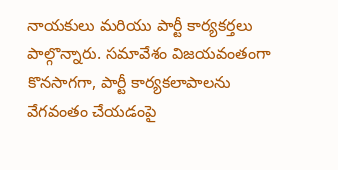నాయకులు మరియు పార్టీ కార్యకర్తలు పాల్గొన్నారు. సమావేశం విజయవంతంగా కొనసాగగా, పార్టీ కార్యకలాపాలను వేగవంతం చేయడంపై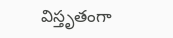విస్తృతంగా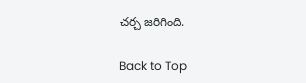చర్చ జరిగింది.

Back to Top